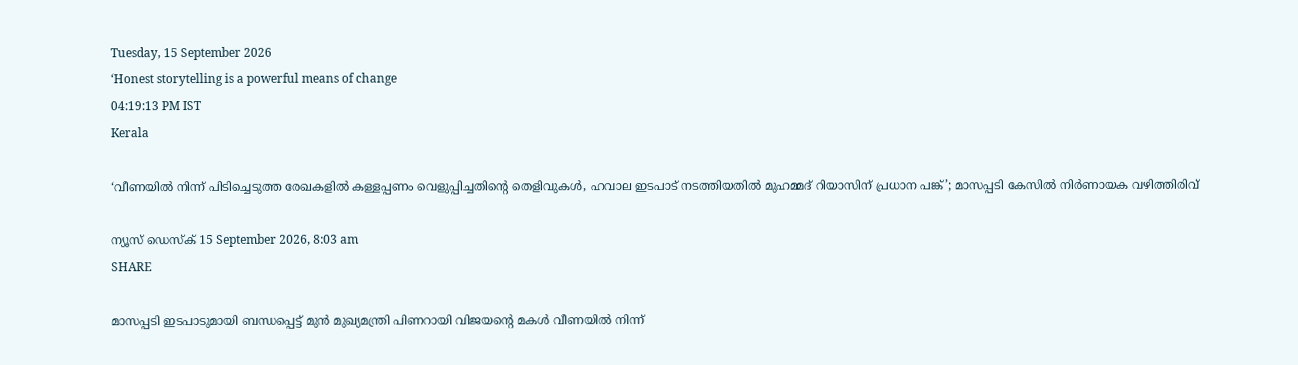Tuesday, 15 September 2026
‘Honest storytelling is a powerful means of change
04:19:13 PM IST
Kerala

‘വീണയിൽ നിന്ന് പിടിച്ചെടുത്ത രേഖകളിൽ കള്ളപ്പണം വെളുപ്പിച്ചതിന്റെ തെളിവുകൾ, ഹവാല ഇടപാട് നടത്തിയതിൽ മുഹമ്മദ് റിയാസിന് പ്രധാന പങ്ക്’; മാസപ്പടി കേസിൽ നിർണായക വഴിത്തിരിവ്

ന്യൂസ് ഡെസ്ക് 15 September 2026, 8:03 am
SHARE

മാസപ്പടി ഇടപാടുമായി ബന്ധപ്പെട്ട് മുൻ മുഖ്യമന്ത്രി പിണറായി വിജയന്റെ മകൾ വീണയിൽ നിന്ന്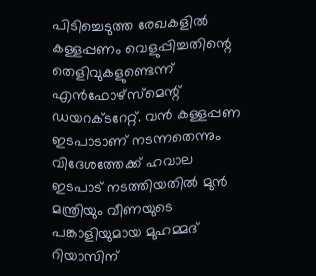പിടിച്ചെടുത്ത രേഖകളിൽ കള്ളപ്പണം വെളുപ്പിച്ചതിന്റെ തെളിവുകളുണ്ടെന്ന് എൻഫോഴ്സ്മെന്റ് ഡയറക്ടറേറ്റ്. വൻ കള്ളപ്പണ ഇടപാടാണ് നടന്നതെന്നും വിദേശത്തേക്ക് ഹവാല ഇടപാട് നടത്തിയതിൽ മുൻ മന്ത്രിയും വീണയുടെ പങ്കാളിയുമായ മുഹമ്മദ് റിയാസിന്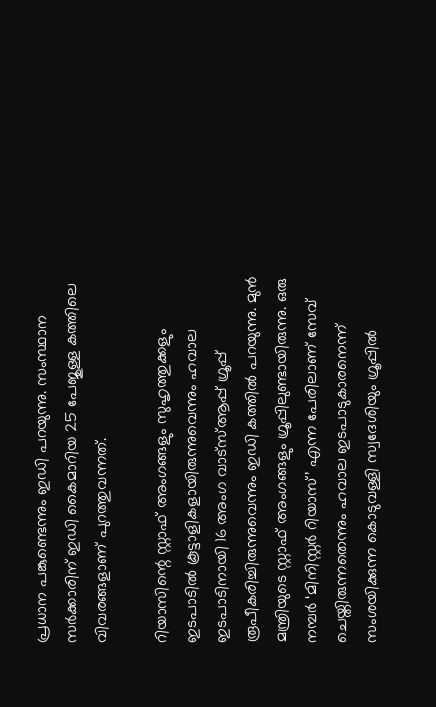പ്രധാന പങ്കുണ്ടെന്നും ഇഡി പറയുന്നു. സംസ്ഥാന സർക്കാരിന് ഇഡി കൈമാറിയ 25 പേജുള്ള കത്തിലെ വിവരങ്ങളാണ് പുറത്തുവന്നത്.

റിയാസിന്റെ സ്റ്റാഫ് അംഗങ്ങളും സുഹൃത്തുക്കളും ഇടപാടിൽ കൂട്ടാളികളായിരുന്നുവെന്നും ഹവാല ഇടപാടിനായി 16 അംഗ വാട്സ്ആപ്പ് ഗ്രൂപ്പ് രൂപീകരിച്ചിരുന്നുവെന്നും ഇഡി കത്തിൽ പറയുന്നു. മുൻ മന്ത്രിയുടെ സ്റ്റാഫ് അംഗങ്ങളും ഗ്രൂപ്പിലുണ്ടായിരുന്നു. ഒരു നമ്പർ ‘മിനിസ്റ്റർ റിയാസ്’ എന്ന പേരിലാണ് സേവ് ചെയ്തിരുന്നതെന്നും ഹവാല ഇടപാടുകാരനെന്ന് സംശയിക്കുന്ന കൊടുവള്ളി സ്വദേശിയും ഗ്രൂപ്പിൽ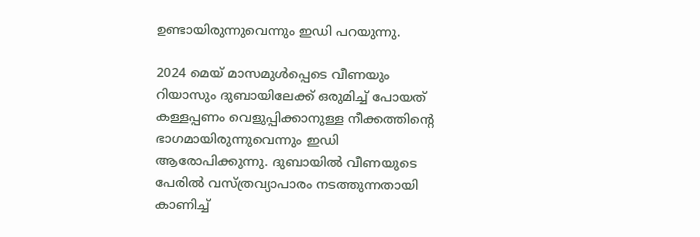ഉണ്ടായിരുന്നുവെന്നും ഇഡി പറയുന്നു.

2024 മെയ് മാസമുൾപ്പെടെ വീണയും റിയാസും ദുബായിലേക്ക് ഒരുമിച്ച് പോയത് കള്ളപ്പണം വെളുപ്പിക്കാനുള്ള നീക്കത്തിന്റെ ഭാഗമായിരുന്നുവെന്നും ഇഡി ആരോപിക്കുന്നു. ദുബായിൽ വീണയുടെ പേരിൽ വസ്ത്രവ്യാപാരം നടത്തുന്നതായി കാണിച്ച്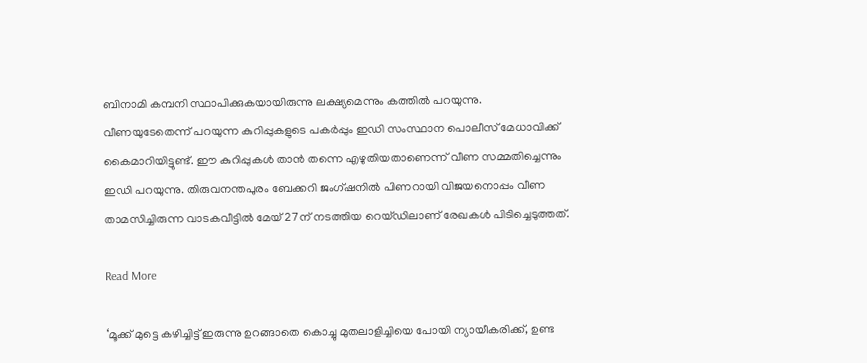ബിനാമി കമ്പനി സ്ഥാപിക്കുകയായിരുന്നു ലക്ഷ്യമെന്നും കത്തിൽ പറയുന്നു. വീണയുടേതെന്ന് പറയുന്ന കുറിപ്പുകളുടെ പകർപ്പും ഇഡി സംസ്ഥാന പൊലീസ് മേധാവിക്ക് കൈമാറിയിട്ടുണ്ട്. ഈ കുറിപ്പുകൾ താൻ തന്നെ എഴുതിയതാണെന്ന് വീണ സമ്മതിച്ചെന്നും ഇഡി പറയുന്നു. തിരുവനന്തപുരം ബേക്കറി ജംഗ്ഷനിൽ പിണറായി വിജയനൊപ്പം വീണ താമസിച്ചിരുന്ന വാടകവീട്ടിൽ മേയ് 27ന് നടത്തിയ റെയ്ഡിലാണ് രേഖകൾ പിടിച്ചെടുത്തത്.

Read More

‘മൂക്ക് മുട്ടെ കഴിച്ചിട്ട് ഇരുന്നു ഉറങ്ങാതെ കൊച്ചു മുതലാളിച്ചിയെ പോയി ന്യായീകരിക്ക്, ഉണ്ട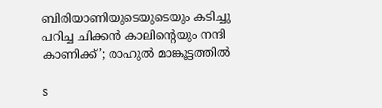ബിരിയാണിയുടെയുടെയും കടിച്ചു പറിച്ച ചിക്കൻ കാലിന്റെയും നന്ദി കാണിക്ക്’; രാഹുൽ മാങ്കൂട്ടത്തിൽ

s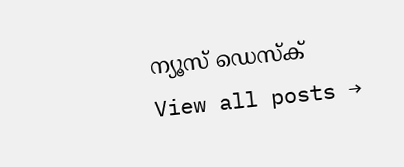ന്യൂസ് ഡെസ്ക്
View all posts →